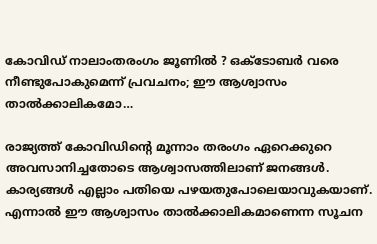കോവിഡ് നാലാംതരംഗം ജൂണില്‍ ? ഒക്ടോബര്‍ വരെ നീണ്ടുപോകുമെന്ന് പ്രവചനം; ഈ ആശ്വാസം താല്‍ക്കാലികമോ…

രാജ്യത്ത് കോവിഡിന്റെ മൂന്നാം തരംഗം ഏറെക്കുറെ അവസാനിച്ചതോടെ ആശ്വാസത്തിലാണ് ജനങ്ങള്‍. കാര്യങ്ങള്‍ എല്ലാം പതിയെ പഴയതുപോലെയാവുകയാണ്. എന്നാല്‍ ഈ ആശ്വാസം താല്‍ക്കാലികമാണെന്ന സൂചന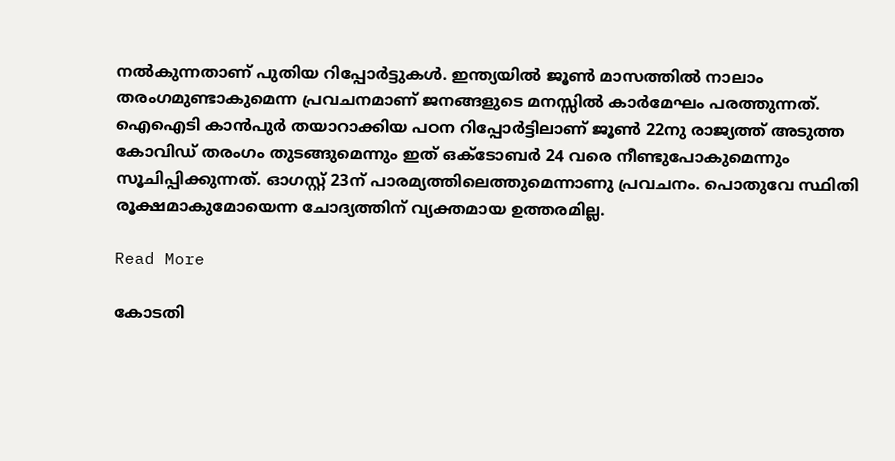നല്‍കുന്നതാണ് പുതിയ റിപ്പോര്‍ട്ടുകള്‍. ഇന്ത്യയില്‍ ജൂണ്‍ മാസത്തില്‍ നാലാം തരംഗമുണ്ടാകുമെന്ന പ്രവചനമാണ് ജനങ്ങളുടെ മനസ്സില്‍ കാര്‍മേഘം പരത്തുന്നത്. ഐഐടി കാന്‍പുര്‍ തയാറാക്കിയ പഠന റിപ്പോര്‍ട്ടിലാണ് ജൂണ്‍ 22നു രാജ്യത്ത് അടുത്ത കോവിഡ് തരംഗം തുടങ്ങുമെന്നും ഇത് ഒക്ടോബര്‍ 24 വരെ നീണ്ടുപോകുമെന്നും സൂചിപ്പിക്കുന്നത്. ഓഗസ്റ്റ് 23ന് പാരമ്യത്തിലെത്തുമെന്നാണു പ്രവചനം. പൊതുവേ സ്ഥിതി രൂക്ഷമാകുമോയെന്ന ചോദ്യത്തിന് വ്യക്തമായ ഉത്തരമില്ല.

Read More

കോടതി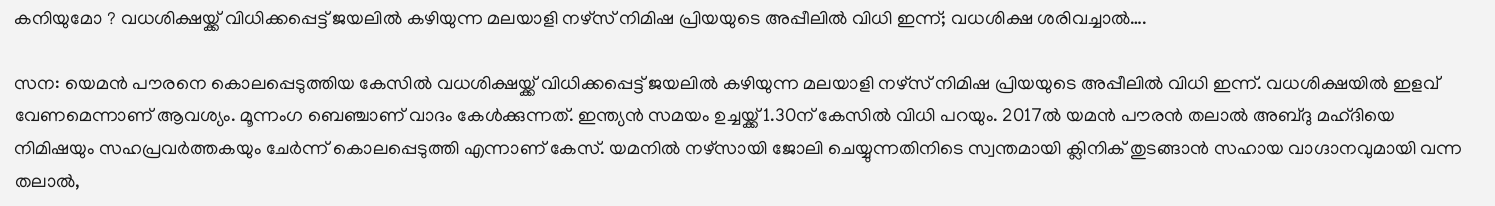കനിയുമോ ? വധശിക്ഷയ്ക്ക് വിധിക്കപ്പെട്ട് ജയലില്‍ കഴിയുന്ന മലയാളി നഴ്‌സ് നിമിഷ പ്രിയയുടെ അപ്പീലില്‍ വിധി ഇന്ന്; വധശിക്ഷ ശരിവച്ചാൽ….

സന: യെമന്‍ പൗരനെ കൊലപ്പെടുത്തിയ കേസില്‍ വധശിക്ഷയ്ക്ക് വിധിക്കപ്പെട്ട് ജയലില്‍ കഴിയുന്ന മലയാളി നഴ്‌സ് നിമിഷ പ്രിയയുടെ അപ്പീലില്‍ വിധി ഇന്ന്. വധശിക്ഷയില്‍ ഇളവ് വേണമെന്നാണ് ആവശ്യം. മൂന്നംഗ ബെഞ്ചാണ് വാദം കേള്‍ക്കുന്നത്. ഇന്ത്യന്‍ സമയം ഉച്ചയ്ക്ക് 1.30ന് കേസില്‍ വിധി പറയും. 2017ൽ യമൻ പൗരൻ തലാൽ അബ്ദു മഹ്ദിയെ നിമിഷയും സഹപ്രവർത്തകയും ചേർന്ന് കൊലപ്പെടുത്തി എന്നാണ് കേസ്. യമനിൽ നഴ്സായി ജോലി ചെയ്യുന്നതിനിടെ സ്വന്തമായി ക്ലിനിക് തുടങ്ങാൻ സഹായ വാഗ്ദാനവുമായി വന്ന തലാൽ,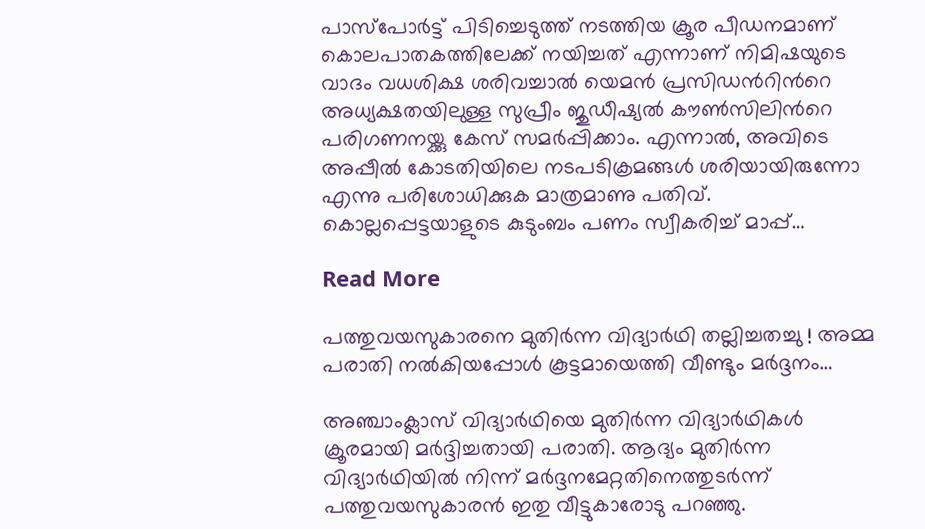പാസ്പോർട്ട് പിടിച്ചെടുത്ത് നടത്തിയ ക്രൂര പീഡനമാണ് കൊലപാതകത്തിലേക്ക് നയിച്ചത് എന്നാണ് നിമിഷയുടെ വാദം വധശിക്ഷ ശരിവച്ചാൽ യെമൻ പ്രസിഡന്‍റിന്‍റെ അധ്യക്ഷതയിലുള്ള സുപ്രീം ജുഡീഷ്യൽ കൗൺസിലിന്‍റെ പരിഗണനയ്ക്കു കേസ് സമർപ്പിക്കാം. എന്നാൽ, അവിടെ അപ്പീൽ കോടതിയിലെ നടപടിക്രമങ്ങൾ ശരിയായിരുന്നോ എന്നു പരിശോധിക്കുക മാത്രമാണു പതിവ്. കൊല്ലപ്പെട്ടയാളുടെ കുടുംബം പണം സ്വീകരിച്ച് മാപ്പ്…

Read More

പത്തുവയസുകാരനെ മുതിര്‍ന്ന വിദ്യാര്‍ഥി തല്ലിച്ചതച്ചു ! അമ്മ പരാതി നല്‍കിയപ്പോള്‍ കൂട്ടമായെത്തി വീണ്ടും മര്‍ദ്ദനം…

അഞ്ചാംക്ലാസ് വിദ്യാര്‍ഥിയെ മുതിര്‍ന്ന വിദ്യാര്‍ഥികള്‍ ക്രൂരമായി മര്‍ദ്ദിച്ചതായി പരാതി. ആദ്യം മുതിര്‍ന്ന വിദ്യാര്‍ഥിയില്‍ നിന്ന് മര്‍ദ്ദനമേറ്റതിനെത്തുടര്‍ന്ന് പത്തുവയസുകാരന്‍ ഇതു വീട്ടുകാരോടു പറഞ്ഞു.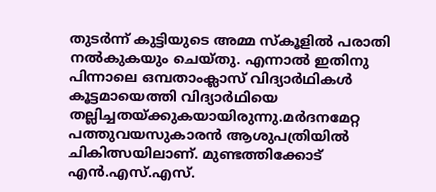തുടര്‍ന്ന് കുട്ടിയുടെ അമ്മ സ്‌കൂളില്‍ പരാതി നല്‍കുകയും ചെയ്തു. എന്നാല്‍ ഇതിനു പിന്നാലെ ഒമ്പതാംക്ലാസ് വിദ്യാര്‍ഥികള്‍ കൂട്ടമായെത്തി വിദ്യാര്‍ഥിയെ തല്ലിച്ചതയ്ക്കുകയായിരുന്നു.മര്‍ദനമേറ്റ പത്തുവയസുകാരന്‍ ആശുപത്രിയില്‍ ചികിത്സയിലാണ്. മുണ്ടത്തിക്കോട് എന്‍.എസ്.എസ്.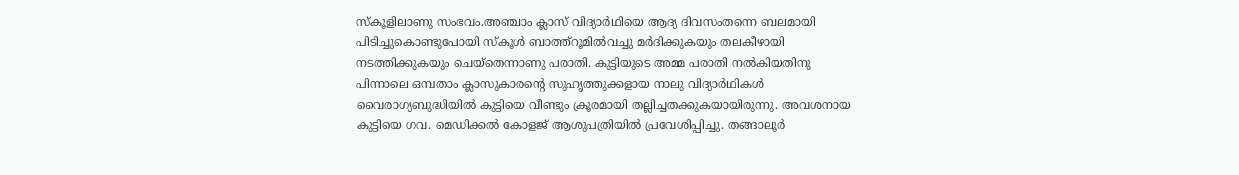സ്‌കൂളിലാണു സംഭവം.അഞ്ചാം ക്ലാസ് വിദ്യാര്‍ഥിയെ ആദ്യ ദിവസംതന്നെ ബലമായി പിടിച്ചുകൊണ്ടുപോയി സ്‌കൂള്‍ ബാത്ത്റൂമില്‍വച്ചു മര്‍ദിക്കുകയും തലകീഴായി നടത്തിക്കുകയും ചെയ്തെന്നാണു പരാതി. കുട്ടിയുടെ അമ്മ പരാതി നല്‍കിയതിനു പിന്നാലെ ഒമ്പതാം ക്ലാസുകാരന്റെ സുഹൃത്തുക്കളായ നാലു വിദ്യാര്‍ഥികള്‍ വൈരാഗ്യബുദ്ധിയില്‍ കുട്ടിയെ വീണ്ടും ക്രൂരമായി തല്ലിച്ചതക്കുകയായിരുന്നു. അവശനായ കുട്ടിയെ ഗവ. മെഡിക്കല്‍ കോളജ് ആശുപത്രിയില്‍ പ്രവേശിപ്പിച്ചു. തങ്ങാലൂര്‍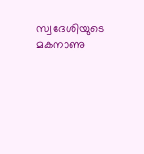സ്വദേശിയുടെ മകനാണു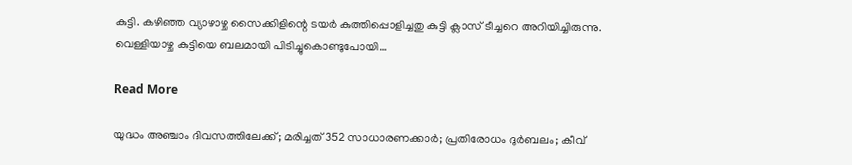കുട്ടി. കഴിഞ്ഞ വ്യാഴാഴ്ച സൈക്കിളിന്റെ ടയര്‍ കുത്തിപ്പൊളിച്ചതു കുട്ടി ക്ലാസ് ടീച്ചറെ അറിയിച്ചിരുന്നു. വെള്ളിയാഴ്ച കുട്ടിയെ ബലമായി പിടിച്ചുകൊണ്ടുപോയി…

Read More

യുദ്ധം അഞ്ചാം ദിവസത്തിലേക്ക്; മരിച്ചത് 352 സാധാരണക്കാർ; പ്രതിരോധം ദുർബലം; കീവ്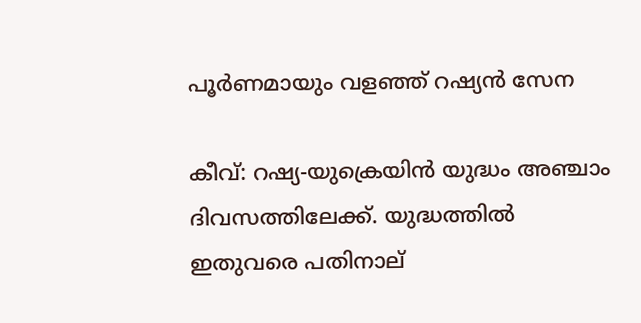പൂർണമായും വളഞ്ഞ് റഷ്യൻ സേന

കീവ്: റഷ്യ-യുക്രെയിൻ യുദ്ധം അഞ്ചാം ദിവസത്തിലേക്ക്. യുദ്ധത്തില്‍ ഇതുവരെ പതിനാല്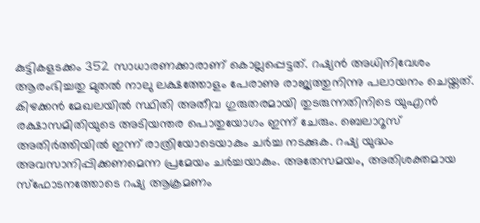കുട്ടികളടക്കം 352 സാധാരണക്കാരാണ് കൊല്ലപ്പെട്ടത്. റഷ്യൻ അധിനിവേശം ആരംഭിച്ചതു മുതൽ നാലു ലക്ഷത്തോളം പേരാണു രാജ്യത്തുനിന്നു പലായനം ചെയ്തത്. കിഴക്കൻ മേഖലയിൽ സ്ഥിതി അതീവ ഗുരുതരമായി തുടരുന്നതിനിടെ യുഎന്‍ രക്ഷാസമിതിയുടെ അടിയന്തര പൊതുയോഗം ഇന്ന് ചേരും. ബെലാറൂസ് അതിര്‍ത്തിയിൽ ഇന്ന് രാത്രിയോട‌െയാകും ചര്‍ച്ച നടക്കുക. റഷ്യ യുദ്ധം അവസാനിപ്പിക്കണമെന്ന പ്രമേയം ചർച്ചയാകും. അതേസമയം, അതിശക്തമായ സ്ഫോടനത്തോടെ റഷ്യ ആക്രമണം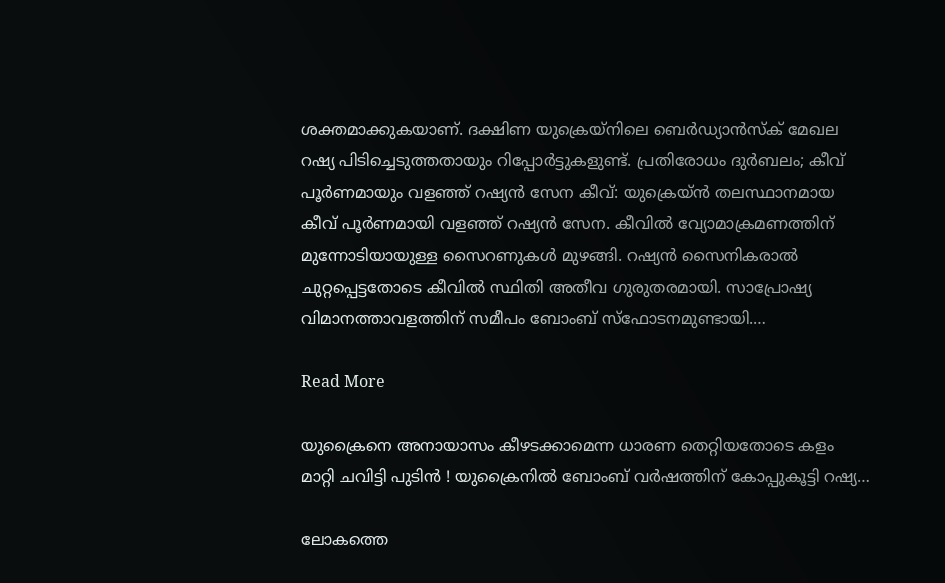ശക്തമാക്കുകയാണ്. ദക്ഷിണ യുക്രെയ്നിലെ ബെര്‍ഡ്യാന്‍സ്ക് മേഖല റഷ്യ പിടിച്ചെടുത്തതായും റിപ്പോര്‍ട്ടുകളുണ്ട്. പ്രതിരോധം ദുർബലം; കീവ് പൂർണമായും വളഞ്ഞ് റഷ്യൻ സേന കീവ്: യുക്രെയ്ൻ തലസ്ഥാനമായ കീവ് പൂർണമായി വളഞ്ഞ് റഷ്യൻ സേന. കീവിൽ വ്യോമാക്രമണത്തിന് മുന്നോടിയായുള്ള സൈറണുകൾ മുഴങ്ങി. റഷ്യൻ സൈനികരാൽ ചുറ്റപ്പെട്ടതോടെ കീവിൽ സ്ഥിതി അതീവ ഗുരുതരമായി. സാപ്രോഷ്യ വിമാനത്താവളത്തിന് സമീപം ബോംബ് സ്ഫോടനമുണ്ടായി.…

Read More

യുക്രൈനെ അനായാസം കീഴടക്കാമെന്ന ധാരണ തെറ്റിയതോടെ കളം മാറ്റി ചവിട്ടി പുടിന്‍ ! യുക്രൈനില്‍ ബോംബ് വര്‍ഷത്തിന് കോപ്പുകൂട്ടി റഷ്യ…

ലോകത്തെ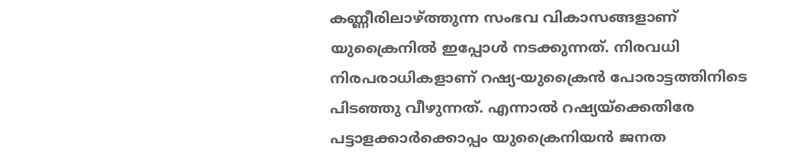കണ്ണീരിലാഴ്ത്തുന്ന സംഭവ വികാസങ്ങളാണ് യുക്രൈനില്‍ ഇപ്പോള്‍ നടക്കുന്നത്. നിരവധി നിരപരാധികളാണ് റഷ്യ-യുക്രൈന്‍ പോരാട്ടത്തിനിടെ പിടഞ്ഞു വീഴുന്നത്. എന്നാല്‍ റഷ്യയ്‌ക്കെതിരേ പട്ടാളക്കാര്‍ക്കൊപ്പം യുക്രൈനിയന്‍ ജനത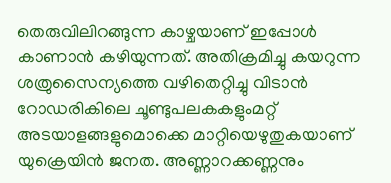തെരുവിലിറങ്ങുന്ന കാഴ്ചയാണ് ഇപ്പോള്‍ കാണാന്‍ കഴിയുന്നത്. അതിക്രമിച്ചു കയറുന്ന ശത്രുസൈന്യത്തെ വഴിതെറ്റിച്ചു വിടാന്‍ റോഡരികിലെ ചൂണ്ടുപലകകളുംമറ്റ് അടയാളങ്ങളുമൊക്കെ മാറ്റിയെഴുതുകയാണ് യുക്രെയിന്‍ ജനത. അണ്ണാറക്കണ്ണനും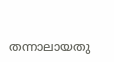തന്നാലായതു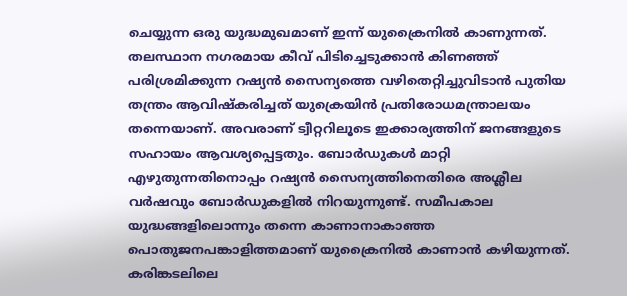ചെയ്യുന്ന ഒരു യുദ്ധമുഖമാണ് ഇന്ന് യുക്രൈനില്‍ കാണുന്നത്. തലസ്ഥാന നഗരമായ കീവ് പിടിച്ചെടുക്കാന്‍ കിണഞ്ഞ് പരിശ്രമിക്കുന്ന റഷ്യന്‍ സൈന്യത്തെ വഴിതെറ്റിച്ചുവിടാന്‍ പുതിയ തന്ത്രം ആവിഷ്‌കരിച്ചത് യുക്രെയിന്‍ പ്രതിരോധമന്ത്രാലയം തന്നെയാണ്. അവരാണ് ട്വീറ്ററിലൂടെ ഇക്കാര്യത്തിന് ജനങ്ങളുടെ സഹായം ആവശ്യപ്പെട്ടതും. ബോര്‍ഡുകള്‍ മാറ്റി എഴുതുന്നതിനൊപ്പം റഷ്യന്‍ സൈന്യത്തിനെതിരെ അശ്ലീല വര്‍ഷവും ബോര്‍ഡുകളില്‍ നിറയുന്നുണ്ട്. സമീപകാല യുദ്ധങ്ങളിലൊന്നും തന്നെ കാണാനാകാഞ്ഞ പൊതുജനപങ്കാളിത്തമാണ് യുക്രൈനില്‍ കാണാന്‍ കഴിയുന്നത്. കരിങ്കടലിലെ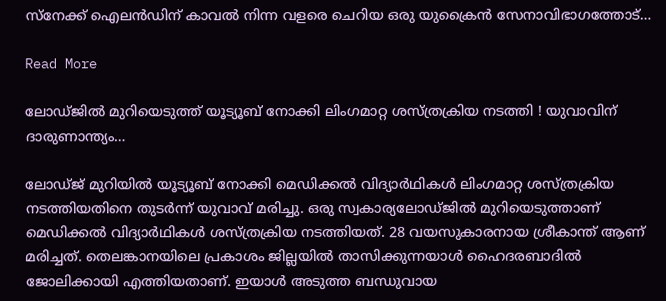സ്‌നേക്ക് ഐലന്‍ഡിന് കാവല്‍ നിന്ന വളരെ ചെറിയ ഒരു യുക്രൈന്‍ സേനാവിഭാഗത്തോട്…

Read More

ലോഡ്ജില്‍ മുറിയെടുത്ത് യൂട്യൂബ് നോക്കി ലിംഗമാറ്റ ശസ്ത്രക്രിയ നടത്തി ! യുവാവിന് ദാരുണാന്ത്യം…

ലോഡ്ജ് മുറിയില്‍ യൂട്യൂബ് നോക്കി മെഡിക്കല്‍ വിദ്യാര്‍ഥികള്‍ ലിംഗമാറ്റ ശസ്ത്രക്രിയ നടത്തിയതിനെ തുടര്‍ന്ന് യുവാവ് മരിച്ചു. ഒരു സ്വകാര്യലോഡ്ജില്‍ മുറിയെടുത്താണ് മെഡിക്കല്‍ വിദ്യാര്‍ഥികള്‍ ശസ്ത്രക്രിയ നടത്തിയത്. 28 വയസുകാരനായ ശ്രീകാന്ത് ആണ് മരിച്ചത്. തെലങ്കാനയിലെ പ്രകാശം ജില്ലയില്‍ താസിക്കുന്നയാള്‍ ഹൈദരബാദില്‍ ജോലിക്കായി എത്തിയതാണ്. ഇയാള്‍ അടുത്ത ബന്ധുവായ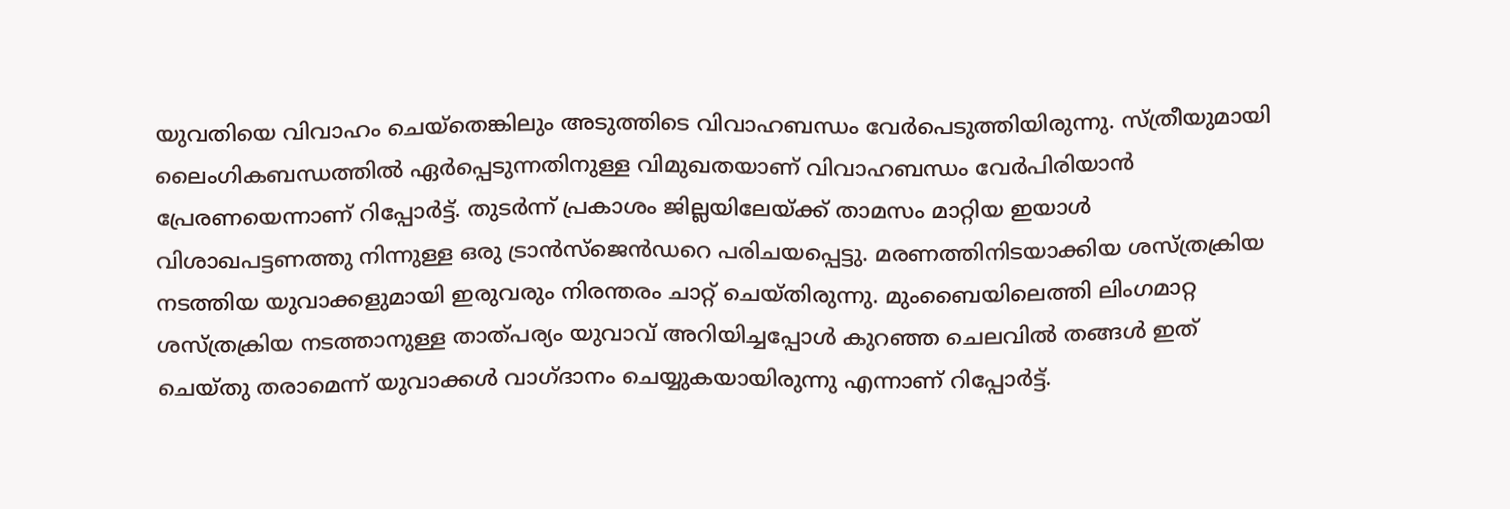യുവതിയെ വിവാഹം ചെയ്തെങ്കിലും അടുത്തിടെ വിവാഹബന്ധം വേര്‍പെടുത്തിയിരുന്നു. സ്ത്രീയുമായി ലൈംഗികബന്ധത്തില്‍ ഏര്‍പ്പെടുന്നതിനുള്ള വിമുഖതയാണ് വിവാഹബന്ധം വേര്‍പിരിയാന്‍ പ്രേരണയെന്നാണ് റിപ്പോര്‍ട്ട്. തുടര്‍ന്ന് പ്രകാശം ജില്ലയിലേയ്ക്ക് താമസം മാറ്റിയ ഇയാള്‍ വിശാഖപട്ടണത്തു നിന്നുള്ള ഒരു ട്രാന്‍സ്ജെന്‍ഡറെ പരിചയപ്പെട്ടു. മരണത്തിനിടയാക്കിയ ശസ്ത്രക്രിയ നടത്തിയ യുവാക്കളുമായി ഇരുവരും നിരന്തരം ചാറ്റ് ചെയ്തിരുന്നു. മുംബൈയിലെത്തി ലിംഗമാറ്റ ശസ്ത്രക്രിയ നടത്താനുള്ള താത്പര്യം യുവാവ് അറിയിച്ചപ്പോള്‍ കുറഞ്ഞ ചെലവില്‍ തങ്ങള്‍ ഇത് ചെയ്തു തരാമെന്ന് യുവാക്കള്‍ വാഗ്ദാനം ചെയ്യുകയായിരുന്നു എന്നാണ് റിപ്പോര്‍ട്ട്.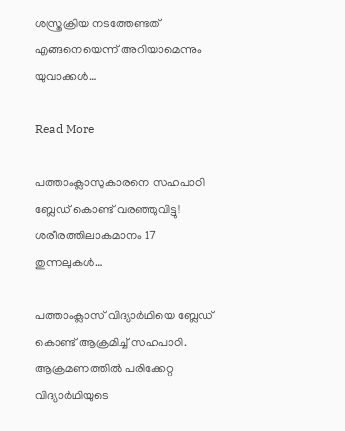ശസ്ത്രക്രിയ നടത്തേണ്ടത് എങ്ങനെയെന്ന് അറിയാമെന്നും യുവാക്കള്‍…

Read More

പത്താംക്ലാസുകാരനെ സഹപാഠി ബ്ലേഡ് കൊണ്ട് വരഞ്ഞുവിട്ടു! ശരീരത്തിലാകമാനം 17 തുന്നലുകള്‍…

പത്താംക്ലാസ് വിദ്യാര്‍ഥിയെ ബ്ലേഡ് കൊണ്ട് ആക്രമിച്ച് സഹപാഠി. ആക്രമണത്തില്‍ പരിക്കേറ്റ വിദ്യാര്‍ഥിയുടെ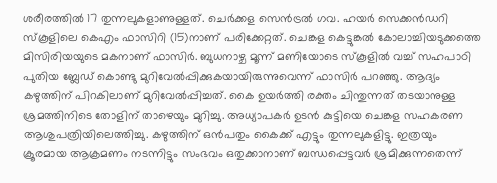ശരീരത്തില്‍ 17 തുന്നലുകളാണുള്ളത്. ചെര്‍ക്കള സെന്‍ട്രല്‍ ഗവ. ഹയര്‍ സെക്കന്‍ഡറി സ്‌കൂളിലെ കെഎം ഫാസിറി (15)നാണ് പരിക്കേറ്റത്. ചെങ്കള കെട്ടുങ്കല്‍ കോലാച്ചിയടുക്കത്തെ മിസിരിയയുടെ മകനാണ് ഫാസിര്‍. ബുധനാഴ്ച മൂന്ന് മണിയോടെ സ്‌കൂളില്‍ വച്ച് സഹപാഠി പുതിയ ബ്ലേഡ് കൊണ്ടു മുറിവേല്‍പ്പിക്കുകയായിരുന്നുവെന്ന് ഫാസിര്‍ പറഞ്ഞു. ആദ്യം കഴുത്തിന് പിറകിലാണ് മുറിവേല്‍പ്പിച്ചത്. കൈ ഉയര്‍ത്തി രക്തം ചിന്തുന്നത് തടയാനുള്ള ശ്രമത്തിനിടെ തോളിന് താഴെയും മുറിച്ചു. അധ്യാപകര്‍ ഉടന്‍ കുട്ടിയെ ചെങ്കള സഹകരണ ആശുപത്രിയിലെത്തിച്ചു. കഴുത്തിന് ഒന്‍പതും കൈക്ക് എട്ടും തുന്നലുകളിട്ടു. ഇത്രയും ക്രൂരമായ ആക്രമണം നടന്നിട്ടും സംഭവം ഒതുക്കാനാണ് ബന്ധപ്പെട്ടവര്‍ ശ്രമിക്കുന്നതെന്ന്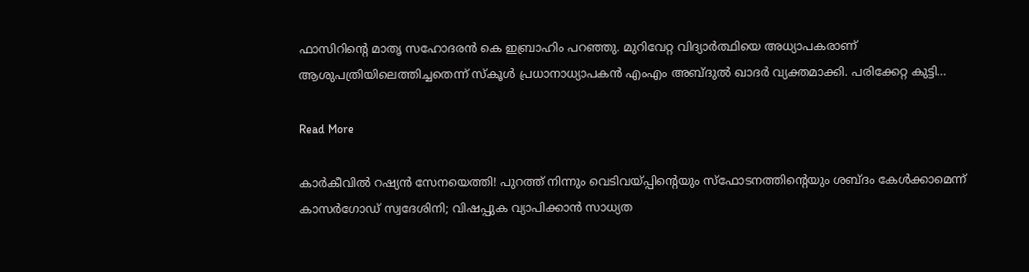ഫാസിറിന്റെ മാതൃ സഹോദരന്‍ കെ ഇബ്രാഹിം പറഞ്ഞു. മുറിവേറ്റ വിദ്യാര്‍ത്ഥിയെ അധ്യാപകരാണ് ആശുപത്രിയിലെത്തിച്ചതെന്ന് സ്‌കൂള്‍ പ്രധാനാധ്യാപകന്‍ എംഎം അബ്ദുല്‍ ഖാദര്‍ വ്യക്തമാക്കി. പരിക്കേറ്റ കുട്ടി…

Read More

കാർകീവിൽ റഷ്യൻ സേനയെത്തി! പുറത്ത് നിന്നും വെടിവയ്പ്പിന്‍റെയും സ്ഫോടനത്തിന്‍റെയും ശബ്ദം കേൾക്കാമെന്ന്‌ കാസർഗോഡ് സ്വദേശിനി; വിഷപ്പുക വ്യാപിക്കാൻ സാധ്യത‌‌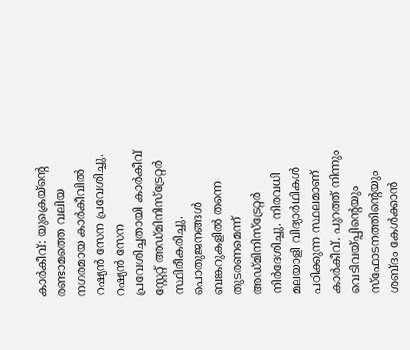കാർകീവ്: യുക്രെയ്ന്‍റെ രണ്ടാമത്തെ വലിയ നഗരമായ കാർകീവിൽ റഷ്യൻ സേന പ്രവേശിച്ചു. റഷ്യൻ സേന പ്രവേശിച്ചതായി കാർകീവ് സ്റ്റേറ്റ് അഡ്മിനിസ്ട്രേറ്റർ സ്ഥിരീകരിച്ചു. പൊതുജനങ്ങൾ ബങ്കറുകളിൽ തന്നെ തുടരണമെന്ന് അഡ്മിനിസ്ട്രേറ്റർ നിർദേശിച്ചു. നിരവധി മലയാളി വിദ്യാർഥികൾ പഠിക്കുന്ന സ്ഥലമാണ് കാർകീവ്. പുറത്ത് നിന്നും വെടിവയ്പ്പിന്‍റെയും സ്ഫോടനത്തിന്‍റെയും ശബ്ദം കേൾക്കാൻ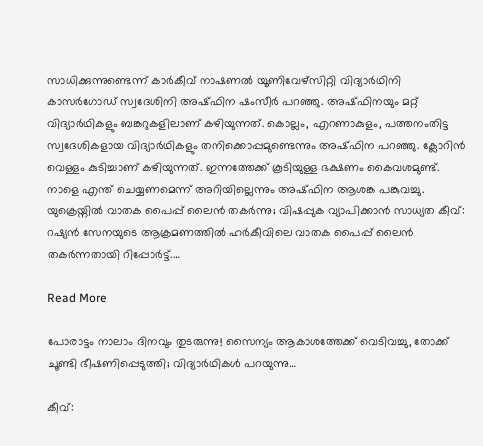സാധിക്കുന്നുണ്ടെന്ന് കാർകീവ് നാഷണൽ യൂണിവേഴ്സിറ്റി വിദ്യാർഥിനി കാസർഗോഡ് സ്വദേശിനി അഷ്ഫിന ഷംസീർ പറഞ്ഞു. അഷ്ഫിനയും മറ്റ് വിദ്യാർഥികളും ബങ്കറുകളിലാണ് കഴിയുന്നത്. കൊല്ലം, എറണാകുളം, പത്തനംതിട്ട സ്വദേശികളായ വിദ്യാർഥികളും തനിക്കൊപ്പമുണ്ടെന്നും അഷ്ഫിന പറഞ്ഞു. ക്ലോറിൻ വെള്ളം കുടിച്ചാണ് കഴിയുന്നത്. ഇന്നത്തേക്ക് കൂടിയുള്ള ഭക്ഷണം കൈവശമുണ്ട്. നാളെ എന്ത് ചെയ്യണമെന്ന് അറിയില്ലെന്നും അഷ്ഫിന ആശങ്ക പങ്കുവച്ചു. യുക്രെയ്നിൽ വാതക പൈപ്പ് ലൈൻ തകർന്നു; വിഷപ്പുക വ്യാപിക്കാൻ സാധ്യത‌‌ കീവ്: റഷ്യന്‍ സേനയുടെ ആക്രമണത്തില്‍ ഹര്‍കീവിലെ വാതക പൈപ്പ് ലൈന്‍ തകര്‍ന്നതായി റിപ്പോര്‍ട്ട്.…

Read More

പോരാട്ടം നാലാം ദിനവും തുടരുന്നു! സൈന്യം ആകാശത്തേക്ക് വെടിവച്ചു, തോക്ക് ചൂണ്ടി ഭീഷണിപ്പെടുത്തി; വിദ്യാര്‍ഥികള്‍ പറയുന്നു…

കീവ്: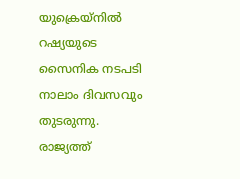യുക്രെയ്‌നില്‍ റഷ്യയുടെ സൈനിക നടപടി നാലാം ദിവസവും തുടരുന്നു. രാജ്യത്ത്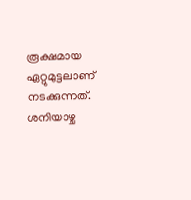രൂക്ഷമായ ഏറ്റുമുട്ടലാണ് നടക്കുന്നത്. ശനിയാഴ്ച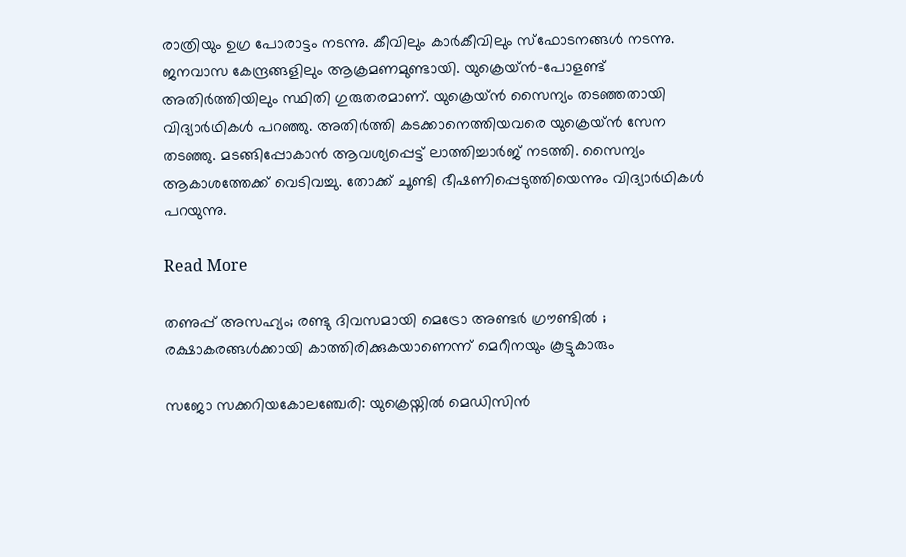രാത്രിയും ഉഗ്ര പോരാട്ടം നടന്നു. കീവിലും കാര്‍കീവിലും സ്‌ഫോടനങ്ങള്‍ നടന്നു. ജനവാസ കേന്ദ്രങ്ങളിലും ആക്രമണമുണ്ടായി. യുക്രെയ്ന്‍-പോളണ്ട് അതിര്‍ത്തിയിലും സ്ഥിതി ഗുരുതരമാണ്. യുക്രെയ്ന്‍ സൈന്യം തടഞ്ഞതായി വിദ്യാര്‍ഥികള്‍ പറഞ്ഞു. അതിര്‍ത്തി കടക്കാനെത്തിയവരെ യുക്രെയ്ന്‍ സേന തടഞ്ഞു. മടങ്ങിപ്പോകാന്‍ ആവശ്യപ്പെട്ട് ലാത്തിച്ചാര്‍ജ് നടത്തി. സൈന്യം ആകാശത്തേക്ക് വെടിവച്ചു. തോക്ക് ചൂണ്ടി ഭീഷണിപ്പെടുത്തിയെന്നും വിദ്യാര്‍ഥികള്‍ പറയുന്നു.

Read More

തണുപ്പ് അസഹ്യം; രണ്ടു ദിവസമായി മെട്രോ അണ്ടർ ഗ്രൗണ്ടിൽ ; രക്ഷാകരങ്ങൾക്കായി കാത്തിരിക്കുകയാണെന്ന് മെറീനയും കൂട്ടുകാരും

സജോ സക്കറിയകോലഞ്ചേരി: യുക്രെയ്നിൽ മെഡിസിൻ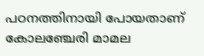പഠനത്തിനായി പോയതാണ് കോലഞ്ചേരി മാമല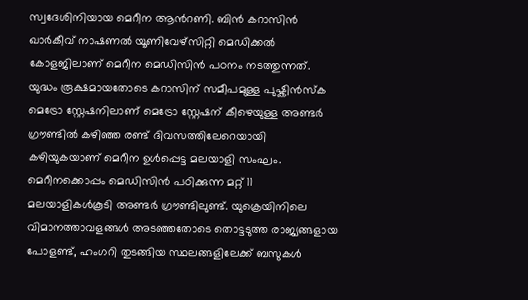സ്വദേശിനിയായ മെറീന ആന്‍റണി. ബിൻ കറാസിൻ ഖാർകീവ് നാഷണൽ യൂണിവേഴ്സിറ്റി മെഡിക്കൽ കോളജിലാണ് മെറീന മെഡിസിൻ പഠനം നടത്തുന്നത്. യുദ്ധം രൂക്ഷമായതോടെ കറാസിന് സമീപമുള്ള പുഷ്കിൻസ്ക മെട്രോ സ്റ്റേഷനിലാണ് മെട്രോ സ്റ്റേഷന് കീഴെയുള്ള അണ്ടർ ഗ്രൗണ്ടിൽ കഴിഞ്ഞ രണ്ട് ദിവസത്തിലേറെയായി കഴിയുകയാണ് മെറീന ഉൾപ്പെട്ട മലയാളി സംഘം. മെറീനക്കൊപ്പം മെഡിസിൻ പഠിക്കുന്ന മറ്റ് 11 മലയാളികൾകൂടി അണ്ടർ ഗ്രൗണ്ടിലുണ്ട്. യുക്രെയിനിലെ വിമാനത്താവളങ്ങൾ അടഞ്ഞതോടെ തൊട്ടടുത്ത രാജ്യങ്ങളായ പോളണ്ട്, ഹംഗറി തുടങ്ങിയ സ്ഥലങ്ങളിലേക്ക് ബസുകൾ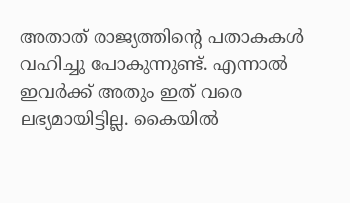അതാത് രാജ്യത്തിന്‍റെ പതാകകൾ വഹിച്ചു പോകുന്നുണ്ട്. എന്നാൽ ഇവർക്ക് അതും ഇത് വരെ ലഭ്യമായിട്ടില്ല. കൈയിൽ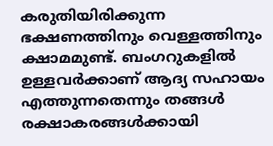കരുതിയിരിക്കുന്ന ഭക്ഷണത്തിനും വെള്ളത്തിനും ക്ഷാമമുണ്ട്. ബംഗറുകളിൽ ഉള്ളവർക്കാണ് ആദ്യ സഹായം എത്തുന്നതെന്നും തങ്ങൾ രക്ഷാകരങ്ങൾക്കായി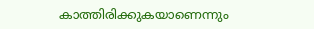കാത്തിരിക്കുകയാണെന്നും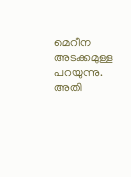മെറീന അടക്കമുള്ള പറയുന്നു. അതി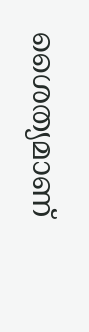ശൈത്യമാണ്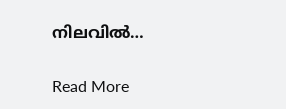നിലവിൽ…

Read More